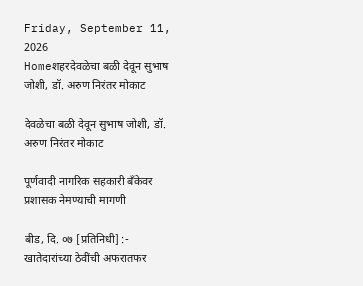Friday, September 11, 2026
Homeशहरदेवळेचा बळी देवून सुभाष जोशी, डॉ. अरुण निरंतर मोकाट

देवळेचा बळी देवून सुभाष जोशी, डॉ. अरुण निरंतर मोकाट

पूर्णवादी नागरिक सहकारी बँकेवर प्रशासक नेमण्याची मागणी

बीड, दि. ०७ [प्रतिनिधी] :- खातेदारांच्या ठेवींची अफरातफर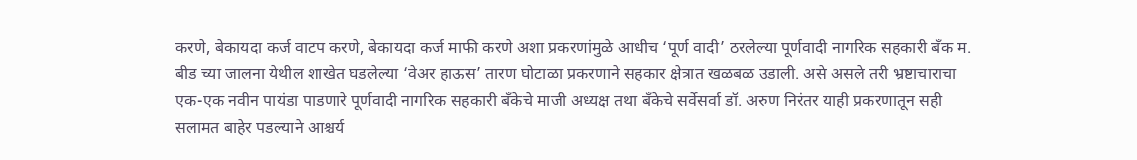करणे, बेकायदा कर्ज वाटप करणे, बेकायदा कर्ज माफी करणे अशा प्रकरणांमुळे आधीच ‘पूर्ण वादी’ ठरलेल्या पूर्णवादी नागरिक सहकारी बँक म. बीड च्या जालना येथील शाखेत घडलेल्या ‘वेअर हाऊस’ तारण घोटाळा प्रकरणाने सहकार क्षेत्रात खळबळ उडाली. असे असले तरी भ्रष्टाचाराचा एक-एक नवीन पायंडा पाडणारे पूर्णवादी नागरिक सहकारी बँकेचे माजी अध्यक्ष तथा बँकेचे सर्वेसर्वा डॉ. अरुण निरंतर याही प्रकरणातून सही सलामत बाहेर पडल्याने आश्चर्य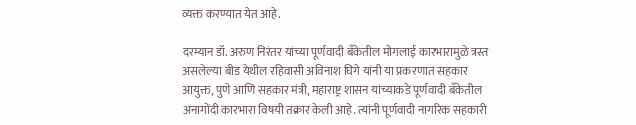व्यक्त करण्यात येत आहे.

दरम्यान डॉ. अरुण निरंतर यांच्या पूर्णवादी बँकेतील मोगलाई कारभारामुळे त्रस्त असलेल्या बीड येथील रहिवासी अविनाश घिगे यांनी या प्रकरणात सहकार आयुक्त, पुणे आणि सहकार मंत्री, महाराष्ट्र शासन यांच्याकडे पूर्णवादी बँकेतील अनागोंदी कारभारा विषयी तक्रार केली आहे. त्यांनी पूर्णवादी नागरिक सहकारी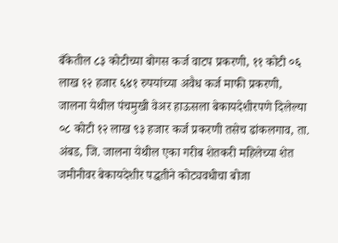बँकेतील ८३ कोटीच्या बोगस कर्ज वाटप प्रकरणी, ११ कोटी ०६ लाख १२ हजार ६४१ रुपयांच्या अवैध कर्ज माफी प्रकरणी, जालना येथील पंचमुखी वेअर हाऊसला बेकायदेशीरपणे दिलेल्या ०८ कोटी १२ लाख ९३ हजार कर्ज प्रकरणी तसेच ढांकलगाव, ता. अंबड, जि. जालना येथील एका गरीब शेतकरी महिलेच्या शेत जमीनीवर बेकायदेशीर पद्धतीने कोट्यवधीचा बोजा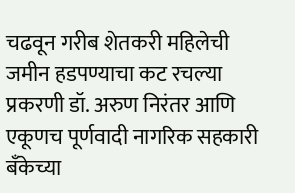चढवून गरीब शेतकरी महिलेची जमीन हडपण्याचा कट रचल्या प्रकरणी डॉ. अरुण निरंतर आणि एकूणच पूर्णवादी नागरिक सहकारी बँकेच्या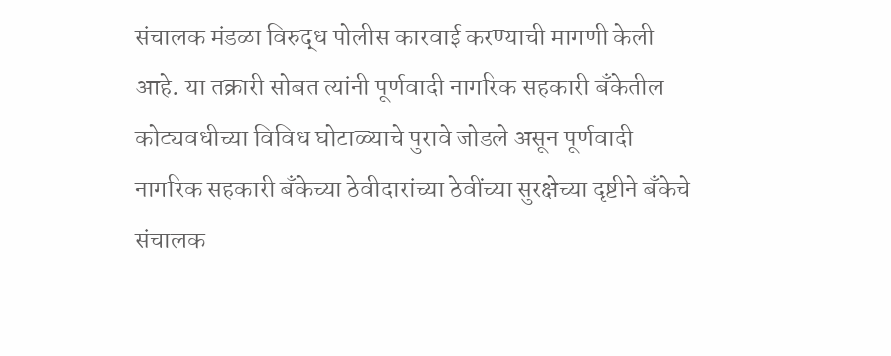संचालक मंडळा विरुद्ध पोलीस कारवाई करण्याची मागणी केली आहे. या तक्रारी सोबत त्यांनी पूर्णवादी नागरिक सहकारी बँकेतील कोट्यवधीच्या विविध घोटाळ्याचे पुरावे जोडले असून पूर्णवादी नागरिक सहकारी बँकेच्या ठेवीदारांच्या ठेवींच्या सुरक्षेच्या दृष्टीने बँकेचे संचालक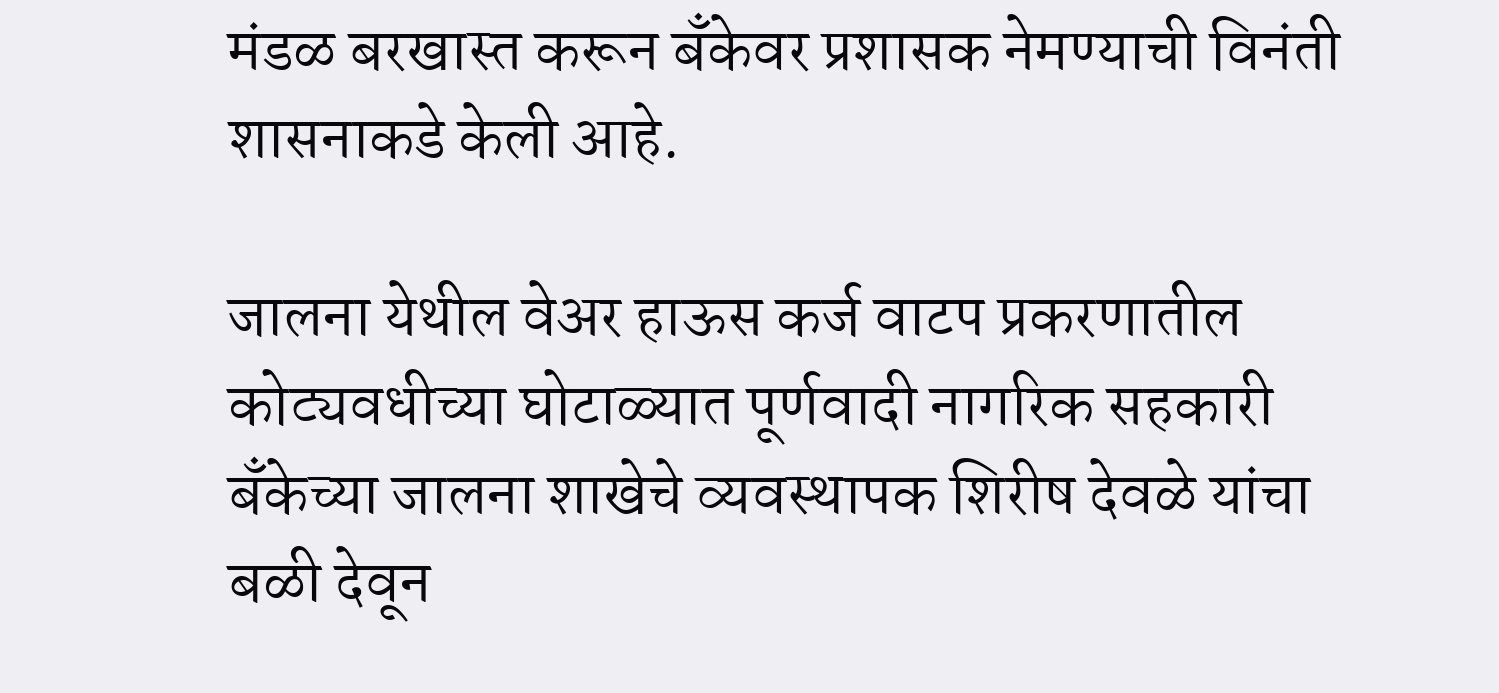मंडळ बरखास्त करून बँकेवर प्रशासक नेमण्याची विनंती शासनाकडे केली आहे.

जालना येथील वेअर हाऊस कर्ज वाटप प्रकरणातील कोट्यवधीच्या घोटाळ्यात पूर्णवादी नागरिक सहकारी बँकेच्या जालना शाखेचे व्यवस्थापक शिरीष देवळे यांचा बळी देवून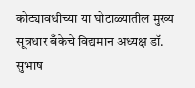कोट्यावधीच्या या घोटाळ्यातील मुख्य सूत्रधार बँकेचे विद्यमान अध्यक्ष डॉ. सुभाष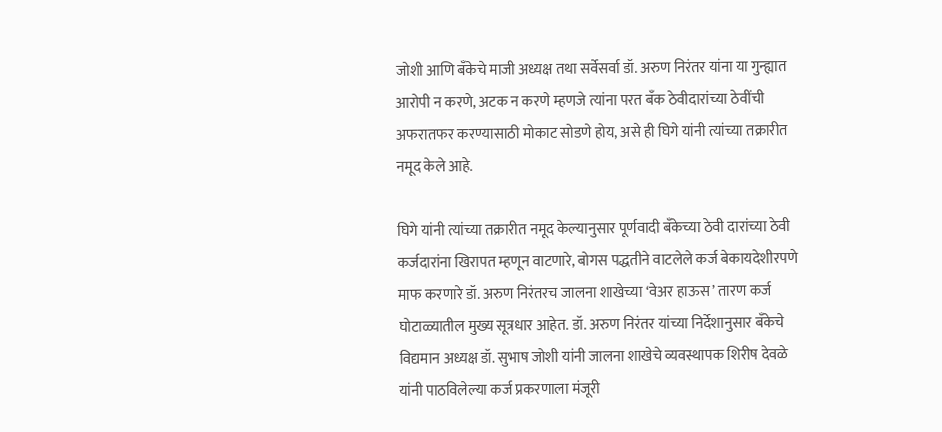जोशी आणि बँकेचे माजी अध्यक्ष तथा सर्वेसर्वा डॉ. अरुण निरंतर यांना या गुन्ह्यात आरोपी न करणे, अटक न करणे म्हणजे त्यांना परत बँक ठेवीदारांच्या ठेवींची अफरातफर करण्यासाठी मोकाट सोडणे होय, असे ही घिगे यांनी त्यांच्या तक्रारीत नमूद केले आहे.

घिगे यांनी त्यांच्या तक्रारीत नमूद केल्यानुसार पूर्णवादी बँकेच्या ठेवी दारांच्या ठेवी कर्जदारांना खिरापत म्हणून वाटणारे, बोगस पद्धतीने वाटलेले कर्ज बेकायदेशीरपणे माफ करणारे डॉ. अरुण निरंतरच जालना शाखेच्या ‘वेअर हाऊस’ तारण कर्ज घोटाळ्यातील मुख्य सूत्रधार आहेत. डॉ. अरुण निरंतर यांच्या निर्देशानुसार बँकेचे विद्यमान अध्यक्ष डॉ. सुभाष जोशी यांनी जालना शाखेचे व्यवस्थापक शिरीष देवळे यांनी पाठविलेल्या कर्ज प्रकरणाला मंजूरी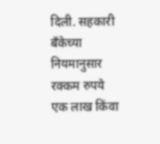दिली. सहकारी बँकेच्या नियमानुसार रक्कम रुपये एक लाख किंवा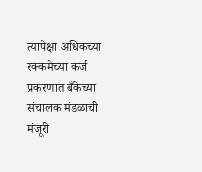त्यापेक्षा अधिकच्या रक्कमेच्या कर्ज प्रकरणात बँकेच्या संचालक मंडळाची मंजूरी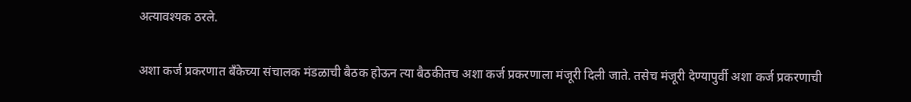अत्यावश्यक ठरले.

अशा कर्ज प्रकरणात बँकेच्या संचालक मंडळाची बैठक होऊन त्या बैठकीतच अशा कर्ज प्रकरणाला मंजूरी दिली जाते. तसेच मंजूरी देण्यापुर्वी अशा कर्ज प्रकरणाची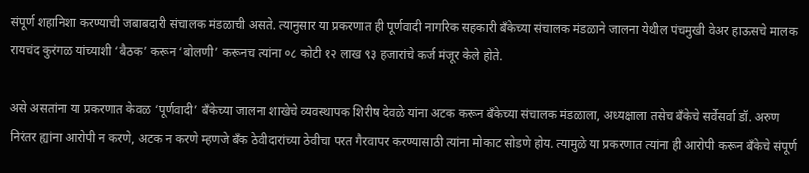संपूर्ण शहानिशा करण्याची जबाबदारी संचालक मंडळाची असते. त्यानुसार या प्रकरणात ही पूर्णवादी नागरिक सहकारी बँकेच्या संचालक मंडळाने जालना येथील पंचमुखी वेअर हाऊसचे मालक रायचंद कुरंगळ यांच्याशी ‘बैठक’ करून ‘बोलणी’ करूनच त्यांना ०८ कोटी १२ लाख ९३ हजारांचे कर्ज मंजूर केले होते.

असे असतांना या प्रकरणात केवळ ‘पूर्णवादी’ बँकेच्या जालना शाखेचे व्यवस्थापक शिरीष देवळे यांना अटक करून बँकेच्या संचालक मंडळाला, अध्यक्षाला तसेच बँकेचे सर्वेसर्वा डॉ. अरुण निरंतर ह्यांना आरोपी न करणे, अटक न करणे म्हणजे बँक ठेवीदारांच्या ठेवीचा परत गैरवापर करण्यासाठी त्यांना मोकाट सोडणे होय. त्यामुळे या प्रकरणात त्यांना ही आरोपी करून बँकेचे संपूर्ण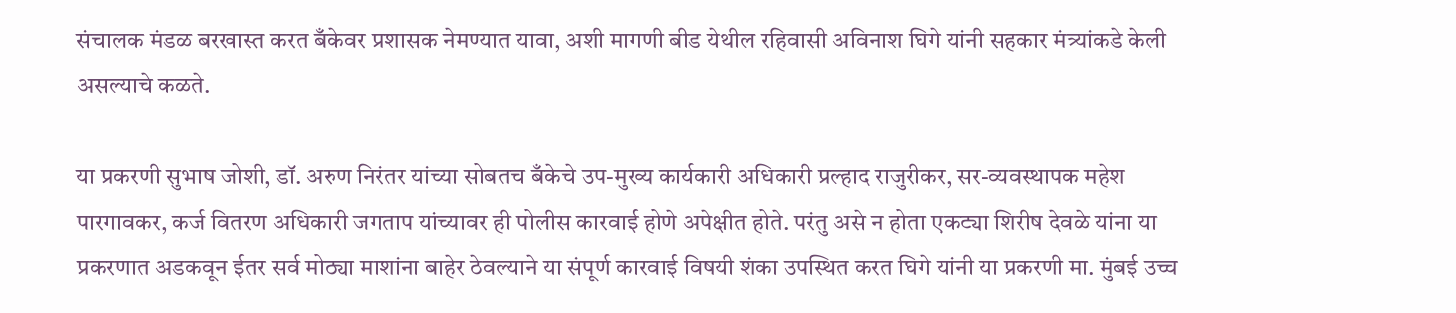संचालक मंडळ बरखास्त करत बँकेवर प्रशासक नेमण्यात यावा, अशी मागणी बीड येथील रहिवासी अविनाश घिगे यांनी सहकार मंत्र्यांकडे केली असल्याचे कळते.

या प्रकरणी सुभाष जोशी, डॉ. अरुण निरंतर यांच्या सोबतच बँकेचे उप-मुख्य कार्यकारी अधिकारी प्रल्हाद राजुरीकर, सर-व्यवस्थापक महेश पारगावकर, कर्ज वितरण अधिकारी जगताप यांच्यावर ही पोलीस कारवाई होणे अपेक्षीत होते. परंतु असे न होता एकट्या शिरीष देवळे यांना या प्रकरणात अडकवून ईतर सर्व मोठ्या माशांना बाहेर ठेवल्याने या संपूर्ण कारवाई विषयी शंका उपस्थित करत घिगे यांनी या प्रकरणी मा. मुंबई उच्च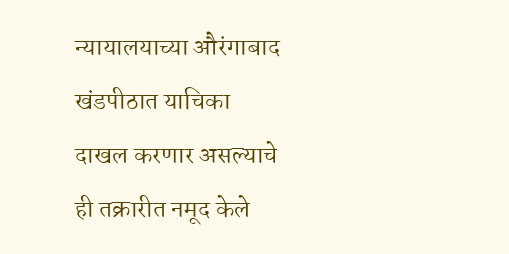न्यायालयाच्या औरंगाबाद खंडपीठात याचिका दाखल करणार असल्याचे ही तक्रारीत नमूद केले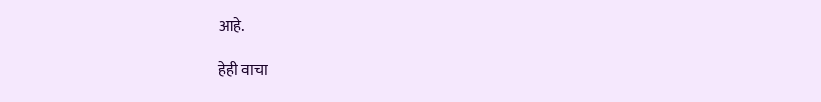आहे.

हेही वाचा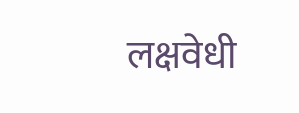लक्षवेधी